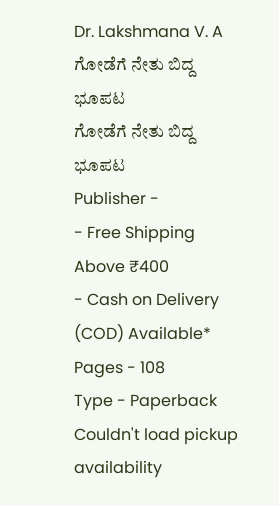Dr. Lakshmana V. A
ಗೋಡೆಗೆ ನೇತು ಬಿದ್ದ ಭೂಪಟ
ಗೋಡೆಗೆ ನೇತು ಬಿದ್ದ ಭೂಪಟ
Publisher -
- Free Shipping Above ₹400
- Cash on Delivery (COD) Available*
Pages - 108
Type - Paperback
Couldn't load pickup availability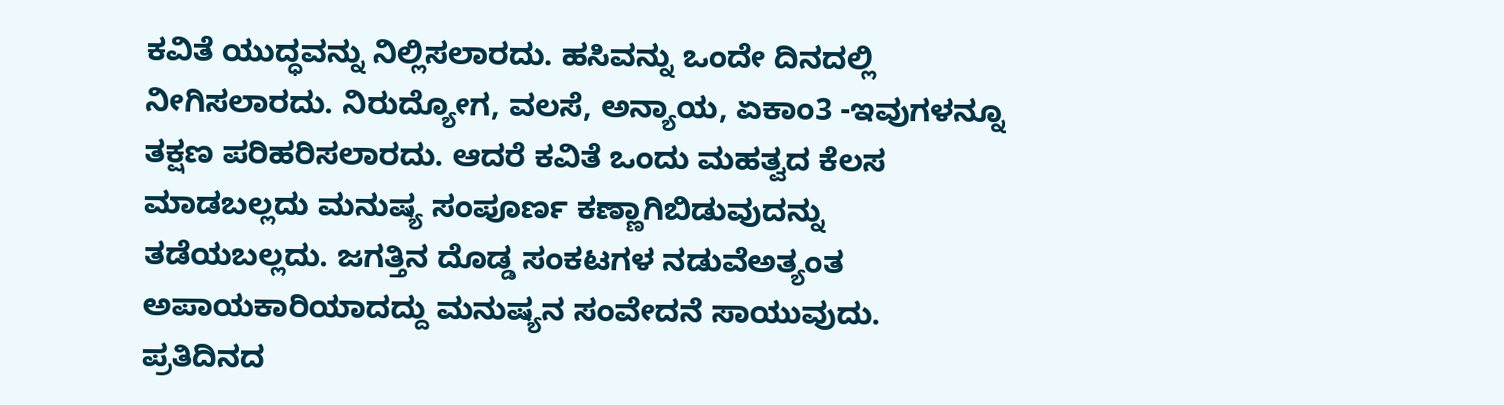ಕವಿತೆ ಯುದ್ಧವನ್ನು ನಿಲ್ಲಿಸಲಾರದು. ಹಸಿವನ್ನು ಒಂದೇ ದಿನದಲ್ಲಿ ನೀಗಿಸಲಾರದು. ನಿರುದ್ಯೋಗ, ವಲಸೆ, ಅನ್ಯಾಯ, ಏಕಾಂ3 -ಇವುಗಳನ್ನೂ ತಕ್ಷಣ ಪರಿಹರಿಸಲಾರದು. ಆದರೆ ಕವಿತೆ ಒಂದು ಮಹತ್ವದ ಕೆಲಸ ಮಾಡಬಲ್ಲದು ಮನುಷ್ಯ ಸಂಪೂರ್ಣ ಕಣ್ಣಾಗಿಬಿಡುವುದನ್ನು ತಡೆಯಬಲ್ಲದು. ಜಗತ್ತಿನ ದೊಡ್ಡ ಸಂಕಟಗಳ ನಡುವೆಅತ್ಯಂತ ಅಪಾಯಕಾರಿಯಾದದ್ದು ಮನುಷ್ಯನ ಸಂವೇದನೆ ಸಾಯುವುದು. ಪ್ರತಿದಿನದ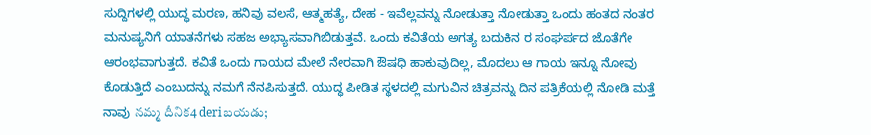ಸುದ್ದಿಗಳಲ್ಲಿ ಯುದ್ಧ ಮರಣ, ಹನಿವು ವಲಸೆ, ಆತ್ಮಹತ್ಯೆ, ದೇಹ - ಇವೆಲ್ಲವನ್ನು ನೋಡುತ್ತಾ ನೋಡುತ್ತಾ ಒಂದು ಹಂತದ ನಂತರ ಮನುಷ್ಯನಿಗೆ ಯಾತನೆಗಳು ಸಹಜ ಅಭ್ಯಾಸವಾಗಿಬಿಡುತ್ತವೆ. ಒಂದು ಕವಿತೆಯ ಅಗತ್ಯ ಬದುಕಿನ ರ ಸಂಘರ್ಪದ ಜೊತೆಗೇ ಆರಂಭವಾಗುತ್ತದೆ. ಕವಿತೆ ಒಂದು ಗಾಯದ ಮೇಲೆ ನೇರವಾಗಿ ಔಷಧಿ ಹಾಕುವುದಿಲ್ಲ, ಮೊದಲು ಆ ಗಾಯ ಇನ್ನೂ ನೋವು ಕೊಡುತ್ತಿದೆ ಎಂಬುದನ್ನು ನಮಗೆ ನೆನಪಿಸುತ್ತದೆ. ಯುದ್ಧ ಪೀಡಿತ ಸ್ಥಳದಲ್ಲಿ ಮಗುವಿನ ಚಿತ್ರವನ್ನು ದಿನ ಪತ್ರಿಕೆಯಲ್ಲಿ ನೋಡಿ ಮತ್ತೆ ನಾವು నమ్మ దీనిక4 deriబయడు;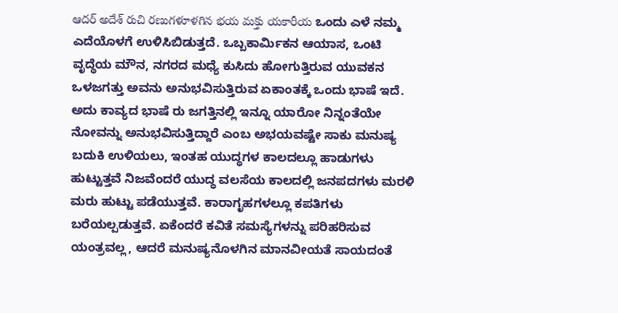ఆదర్ అదేశ్ రుచి రణుగళూళగిన భయ మక్తు యకారీయ ಒಂದು ಎಳೆ ನಮ್ಮ ಎದೆಯೊಳಗೆ ಉಳಿಸಿಬಿಡುತ್ತದೆ. ಒಬ್ಬಕಾರ್ಮಿಕನ ಆಯಾಸ, ಒಂಟಿ ವೃದ್ಧೆಯ ಮೌನ, ನಗರದ ಮಧ್ಯೆ ಕುಸಿದು ಹೋಗುತ್ತಿರುವ ಯುವಕನ ಒಳಜಗತ್ತು ಅವನು ಅನುಭವಿಸುತ್ತಿರುವ ಏಕಾಂತಕ್ಕೆ ಒಂದು ಭಾಷೆ ಇದೆ. ಅದು ಕಾವ್ಯದ ಭಾಷೆ ರು ಜಗತ್ತಿನಲ್ಲಿ ಇನ್ನೂ ಯಾರೋ ನಿನ್ನಂತೆಯೇ ನೋವನ್ನು ಅನುಭವಿಸುತ್ತಿದ್ದಾರೆ ಎಂಬ ಅಭಯವಷ್ಟೇ ಸಾಕು ಮನುಷ್ಯ ಬದುಕಿ ಉಳಿಯಲು, ಇಂತಹ ಯುದ್ಧಗಳ ಕಾಲದಲ್ಲೂ ಹಾಡುಗಳು ಹುಟ್ಟುತ್ತವೆ ನಿಜವೆಂದರೆ ಯುದ್ಧ ವಲಸೆಯ ಕಾಲದಲ್ಲಿ ಜನಪದಗಳು ಮರಳಿ ಮರು ಹುಟ್ಟು ಪಡೆಯುತ್ತವೆ. ಕಾರಾಗೃಹಗಳಲ್ಲೂ ಕಪತಿಗಳು ಬರೆಯಲ್ಪಡುತ್ತವೆ. ಏಕೆಂದರೆ ಕವಿತೆ ಸಮಸ್ಯೆಗಳನ್ನು ಪರಿಹರಿಸುವ ಯಂತ್ರವಲ್ಲ, ಆದರೆ ಮನುಷ್ಯನೊಳಗಿನ ಮಾನವೀಯತೆ ಸಾಯದಂತೆ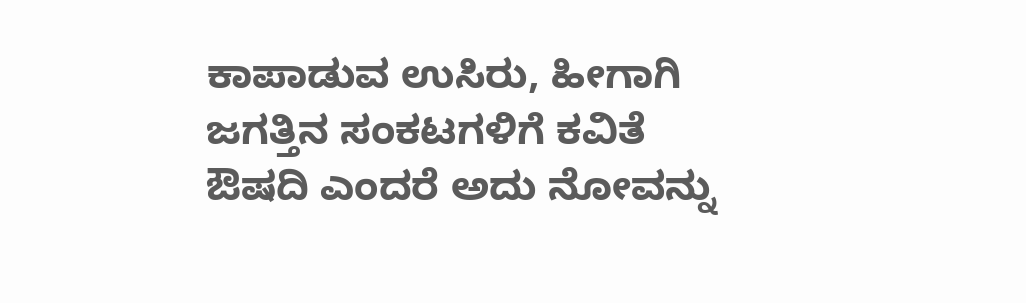ಕಾಪಾಡುವ ಉಸಿರು, ಹೀಗಾಗಿ ಜಗತ್ತಿನ ಸಂಕಟಗಳಿಗೆ ಕವಿತೆ ಔಷದಿ ಎಂದರೆ ಅದು ನೋವನ್ನು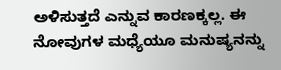ಅಳಿಸುತ್ತದೆ ಎನ್ನುವ ಕಾರಣಕ್ಕಲ್ಲ. ಈ ನೋವುಗಳ ಮಧ್ಯೆಯೂ ಮನುಷ್ಯನನ್ನು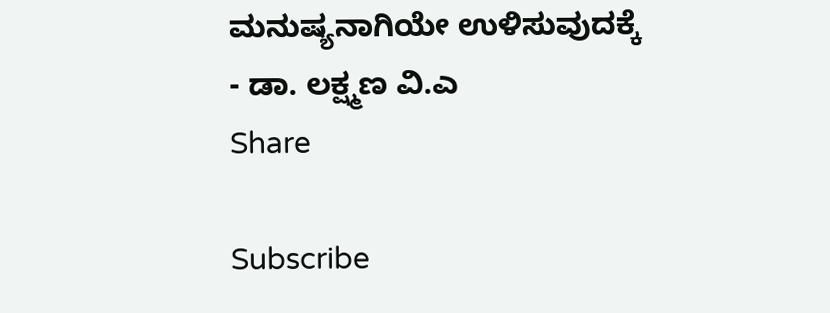ಮನುಷ್ಯನಾಗಿಯೇ ಉಳಿಸುವುದಕ್ಕೆ
- ಡಾ. ಲಕ್ಷ್ಮಣ ವಿ.ಎ
Share

Subscribe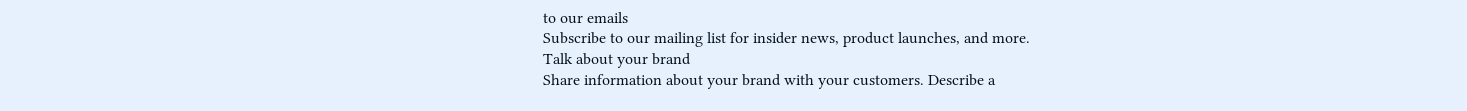to our emails
Subscribe to our mailing list for insider news, product launches, and more.
Talk about your brand
Share information about your brand with your customers. Describe a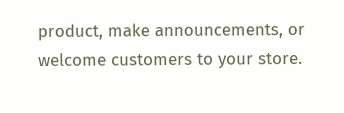product, make announcements, or welcome customers to your store.